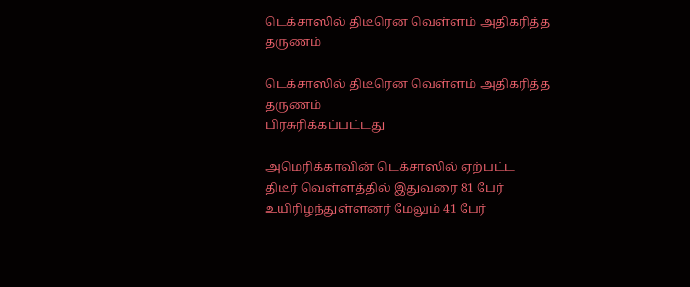டெக்சாஸில் திடீரென வெள்ளம் அதிகரித்த தருணம்

டெக்சாஸில் திடீரென வெள்ளம் அதிகரித்த தருணம்
பிரசுரிக்கப்பட்டது

அமெரிக்காவின் டெக்சாஸில் ஏற்பட்ட திடீர் வெள்ளத்தில் இதுவரை 81 பேர் உயிரிழந்துள்ளனர் மேலும் 41 பேர்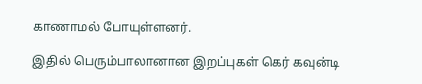காணாமல் போயுள்ளனர்.

இதில் பெரும்பாலானான இறப்புகள் கெர் கவுன்டி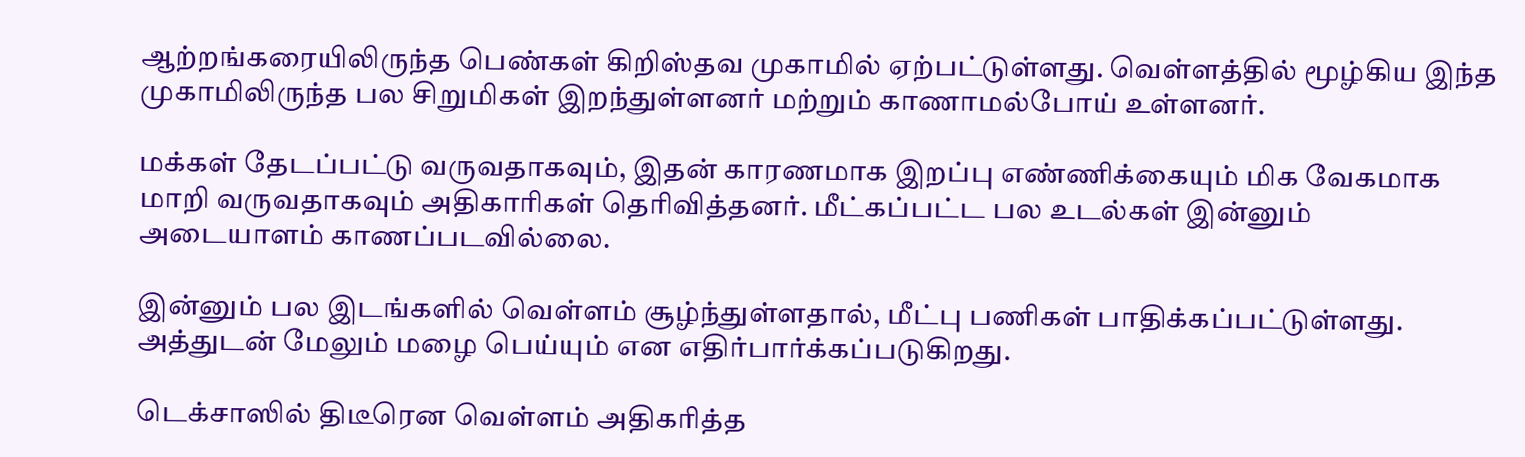ஆற்றங்கரையிலிருந்த பெண்கள் கிறிஸ்தவ முகாமில் ஏற்பட்டுள்ளது. வெள்ளத்தில் மூழ்கிய இந்த முகாமிலிருந்த பல சிறுமிகள் இறந்துள்ளனர் மற்றும் காணாமல்போய் உள்ளனர்.

மக்கள் தேடப்பட்டு வருவதாகவும், இதன் காரணமாக இறப்பு எண்ணிக்கையும் மிக வேகமாக மாறி வருவதாகவும் அதிகாரிகள் தெரிவித்தனர். மீட்கப்பட்ட பல உடல்கள் இன்னும் அடையாளம் காணப்படவில்லை.

இன்னும் பல இடங்களில் வெள்ளம் சூழ்ந்துள்ளதால், மீட்பு பணிகள் பாதிக்கப்பட்டுள்ளது. அத்துடன் மேலும் மழை பெய்யும் என எதிர்பார்க்கப்படுகிறது.

டெக்சாஸில் திடீரென வெள்ளம் அதிகரித்த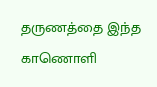தருணத்தை இந்த காணொளி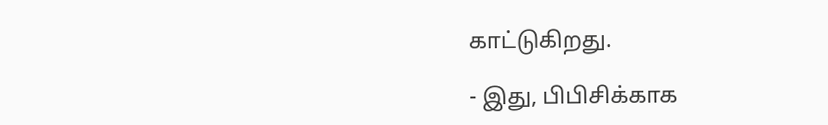காட்டுகிறது.

- இது, பிபிசிக்காக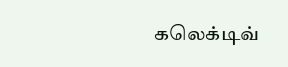கலெக்டிவ்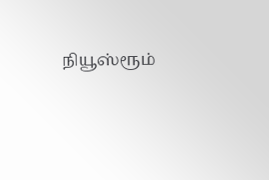நியூஸ்ரூம்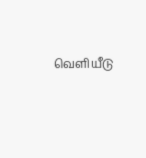வெளியீடு